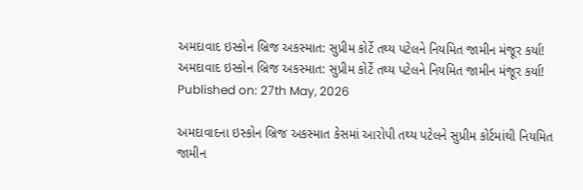અમદાવાદ ઇસ્કોન બ્રિજ અકસ્માત: સુપ્રીમ કોર્ટે તથ્ય પટેલને નિયમિત જામીન મંજૂર કર્યા!
અમદાવાદ ઇસ્કોન બ્રિજ અકસ્માત: સુપ્રીમ કોર્ટે તથ્ય પટેલને નિયમિત જામીન મંજૂર કર્યા!
Published on: 27th May, 2026

અમદાવાદના ઇસ્કોન બ્રિજ અકસ્માત કેસમાં આરોપી તથ્ય પટેલને સુપ્રીમ કોર્ટમાંથી નિયમિત જામીન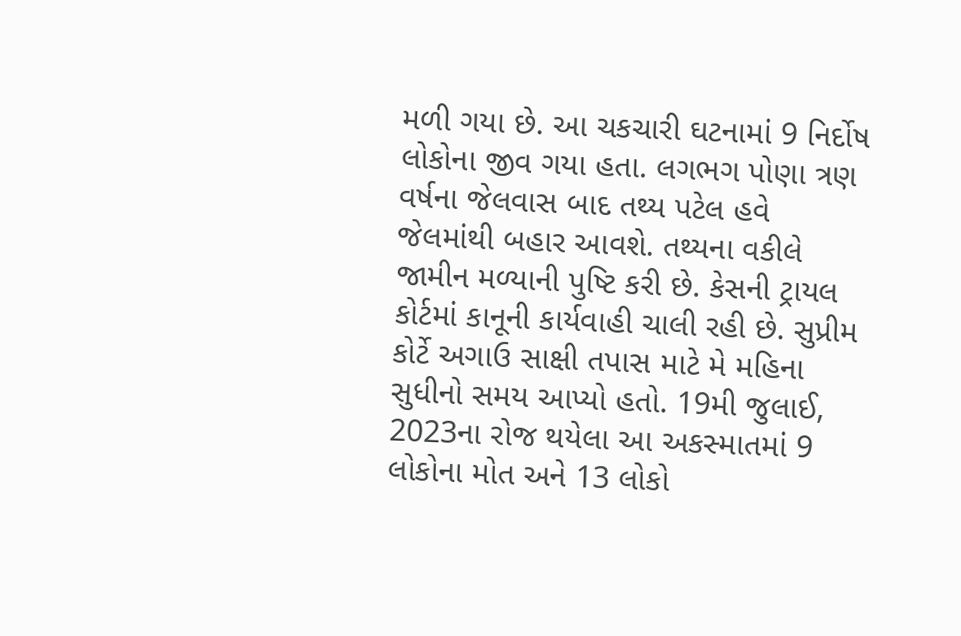મળી ગયા છે. આ ચકચારી ઘટનામાં 9 નિર્દોષ લોકોના જીવ ગયા હતા. લગભગ પોણા ત્રણ વર્ષના જેલવાસ બાદ તથ્ય પટેલ હવે જેલમાંથી બહાર આવશે. તથ્યના વકીલે જામીન મળ્યાની પુષ્ટિ કરી છે. કેસની ટ્રાયલ કોર્ટમાં કાનૂની કાર્યવાહી ચાલી રહી છે. સુપ્રીમ કોર્ટે અગાઉ સાક્ષી તપાસ માટે મે મહિના સુધીનો સમય આપ્યો હતો. 19મી જુલાઈ, 2023ના રોજ થયેલા આ અકસ્માતમાં 9 લોકોના મોત અને 13 લોકો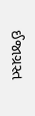ઈજાગ્રસ્ત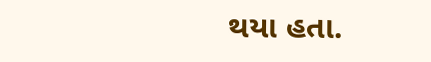થયા હતા.